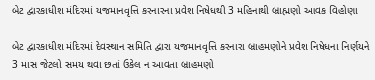બેટ દ્વારકાધીશ મંદિરમાં યજમાનવૃત્તિ કરનારના પ્રવેશ નિષેધથી 3 મહિનાથી બ્રાહ્મણો આવક વિહોણા

બેટ દ્વારકાધીશ મંદિરમાં દેવસ્થાન સમિતિ દ્વારા યજમાનવૃત્તિ કરનારા બ્રાહમણોને પ્રવેશ નિષેધના નિર્ણયને 3 માસ જેટલો સમય થવા છતાં ઉકેલ ન આવતા બ્રાહમણો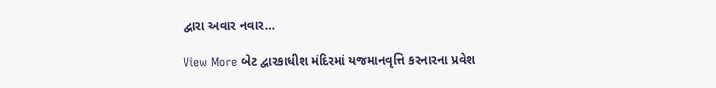દ્વારા અવાર નવાર…

View More બેટ દ્વારકાધીશ મંદિરમાં યજમાનવૃત્તિ કરનારના પ્રવેશ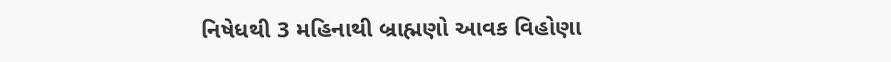નિષેધથી 3 મહિનાથી બ્રાહ્મણો આવક વિહોણા